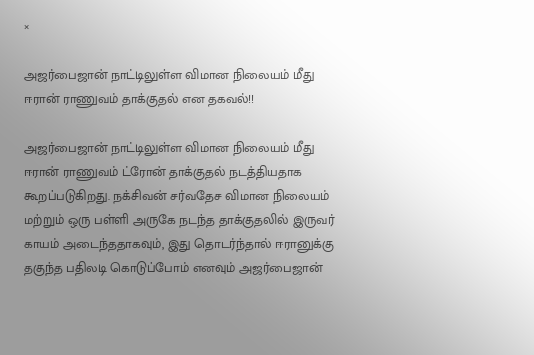×

அஜர்பைஜான் நாட்டிலுள்ள விமான நிலையம் மீது ஈரான் ராணுவம் தாக்குதல் என தகவல்!!

அஜர்பைஜான் நாட்டிலுள்ள விமான நிலையம் மீது ஈரான் ராணுவம் ட்ரோன் தாக்குதல் நடத்தியதாக கூறப்படுகிறது. நக்சிவன் சர்வதேச விமான நிலையம் மற்றும் ஒரு பள்ளி அருகே நடந்த தாக்குதலில் இருவர் காயம் அடைந்ததாகவும், இது தொடர்ந்தால் ஈரானுக்கு தகுந்த பதிலடி கொடுப்போம் எனவும் அஜர்பைஜான்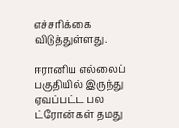எச்சரிக்கை விடுத்துள்ளது.

ஈரானிய எல்லைப் பகுதியில் இருந்து ஏவப்பட்ட பல ட்ரோன்கள் தமது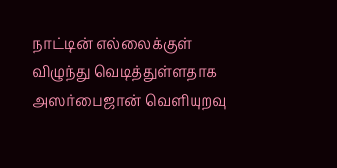நாட்டின் எல்லைக்குள் விழுந்து வெடித்துள்ளதாக அஸர்பைஜான் வெளியுறவு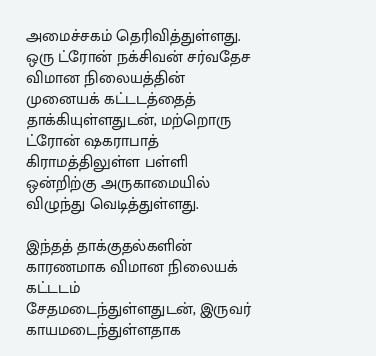அமைச்சகம் தெரிவித்துள்ளது. ஒரு ட்ரோன் நக்சிவன் சர்வதேச விமான நிலையத்தின் முனையக் கட்டடத்தைத் தாக்கியுள்ளதுடன், மற்றொரு ட்ரோன் ஷகராபாத் கிராமத்திலுள்ள பள்ளி ஒன்றிற்கு அருகாமையில் விழுந்து வெடித்துள்ளது.

இந்தத் தாக்குதல்களின் காரணமாக விமான நிலையக் கட்டடம் சேதமடைந்துள்ளதுடன், இருவர் காயமடைந்துள்ளதாக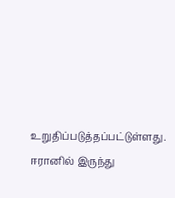உறுதிப்படுத்தப்பட்டுள்ளது. ஈரானில் இருந்து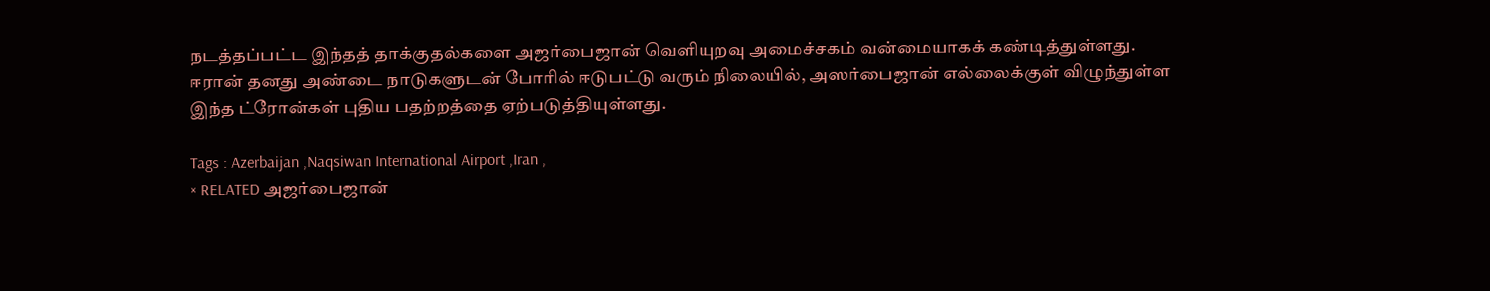நடத்தப்பட்ட இந்தத் தாக்குதல்களை அஜர்பைஜான் வெளியுறவு அமைச்சகம் வன்மையாகக் கண்டித்துள்ளது. ஈரான் தனது அண்டை நாடுகளுடன் போரில் ஈடுபட்டு வரும் நிலையில், அஸர்பைஜான் எல்லைக்குள் விழுந்துள்ள இந்த ட்ரோன்கள் புதிய பதற்றத்தை ஏற்படுத்தியுள்ளது.

Tags : Azerbaijan ,Naqsiwan International Airport ,Iran ,
× RELATED அஜர்பைஜான்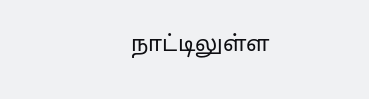நாட்டிலுள்ள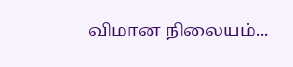விமான நிலையம்...